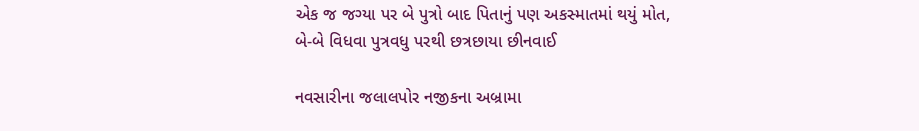એક જ જગ્યા પર બે પુત્રો બાદ પિતાનું પણ અકસ્માતમાં થયું મોત, બે-બે વિધવા પુત્રવધુ પરથી છત્રછાયા છીનવાઈ

નવસારીના જલાલપોર નજીકના અબ્રામા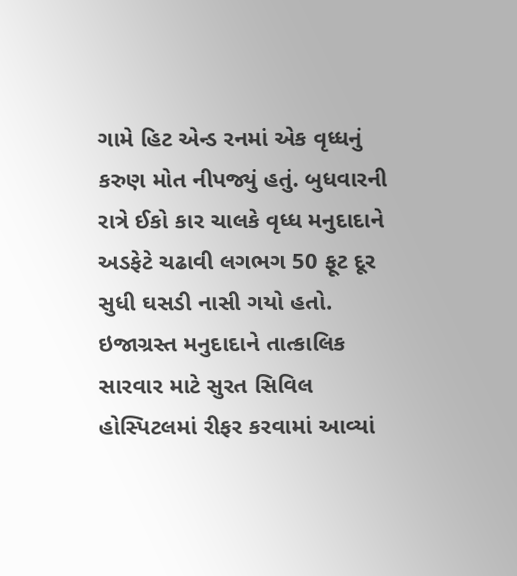ગામે હિટ એન્ડ રનમાં એક વૃધ્ધનું કરુણ મોત નીપજ્યું હતું. બુધવારની રાત્રે ઈકો કાર ચાલકે વૃધ્ધ મનુદાદાને અડફેટે ચઢાવી લગભગ 50 ફૂટ દૂર સુધી ઘસડી નાસી ગયો હતો. ઇજાગ્રસ્ત મનુદાદાને તાત્કાલિક સારવાર માટે સુરત સિવિલ હોસ્પિટલમાં રીફર કરવામાં આવ્યાં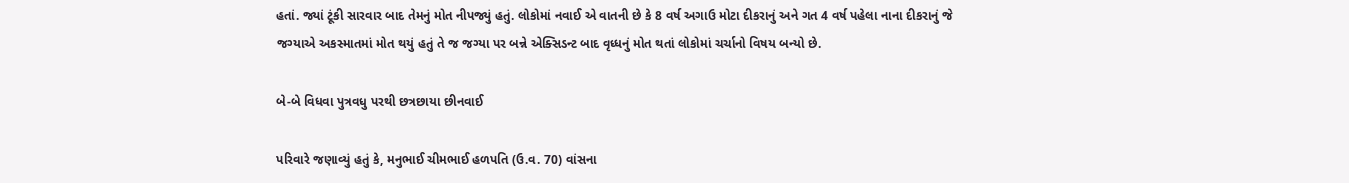હતાં. જ્યાં ટૂંકી સારવાર બાદ તેમનું મોત નીપજ્યું હતું. લોકોમાં નવાઈ એ વાતની છે કે 8 વર્ષ અગાઉ મોટા દીકરાનું અને ગત 4 વર્ષ પહેલા નાના દીકરાનું જે જગ્યાએ અકસ્માતમાં મોત થયું હતું તે જ જગ્યા પર બન્ને એક્સિડન્ટ બાદ વૃધ્ધનું મોત થતાં લોકોમાં ચર્ચાનો વિષય બન્યો છે.

બે-બે વિધવા પુત્રવધુ પરથી છત્રછાયા છીનવાઈ

પરિવારે જણાવ્યું હતું કે, મનુભાઈ ચીમભાઈ હળપતિ (ઉ.વ. 70) વાંસના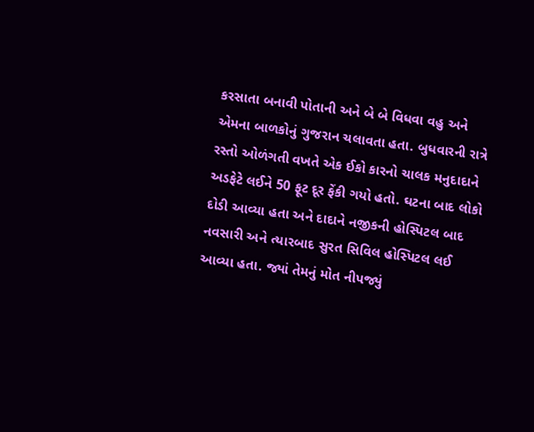કરસાતા બનાવી પોતાની અને બે બે વિધવા વહુ અને એમના બાળકોનું ગુજરાન ચલાવતા હતા. બુધવારની રાત્રે રસ્તો ઓળંગતી વખતે એક ઈકો કારનો ચાલક મનુદાદાને અડફેટે લઈને 50 ફૂટ દૂર ફેંકી ગયો હતો. ઘટના બાદ લોકો દોડી આવ્યા હતા અને દાદાને નજીકની હોસ્પિટલ બાદ નવસારી અને ત્યારબાદ સુરત સિવિલ હોસ્પિટલ લઈ આવ્યા હતા. જ્યાં તેમનું મોત નીપજ્યું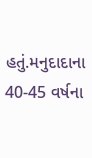હતું.મનુદાદાના 40-45 વર્ષના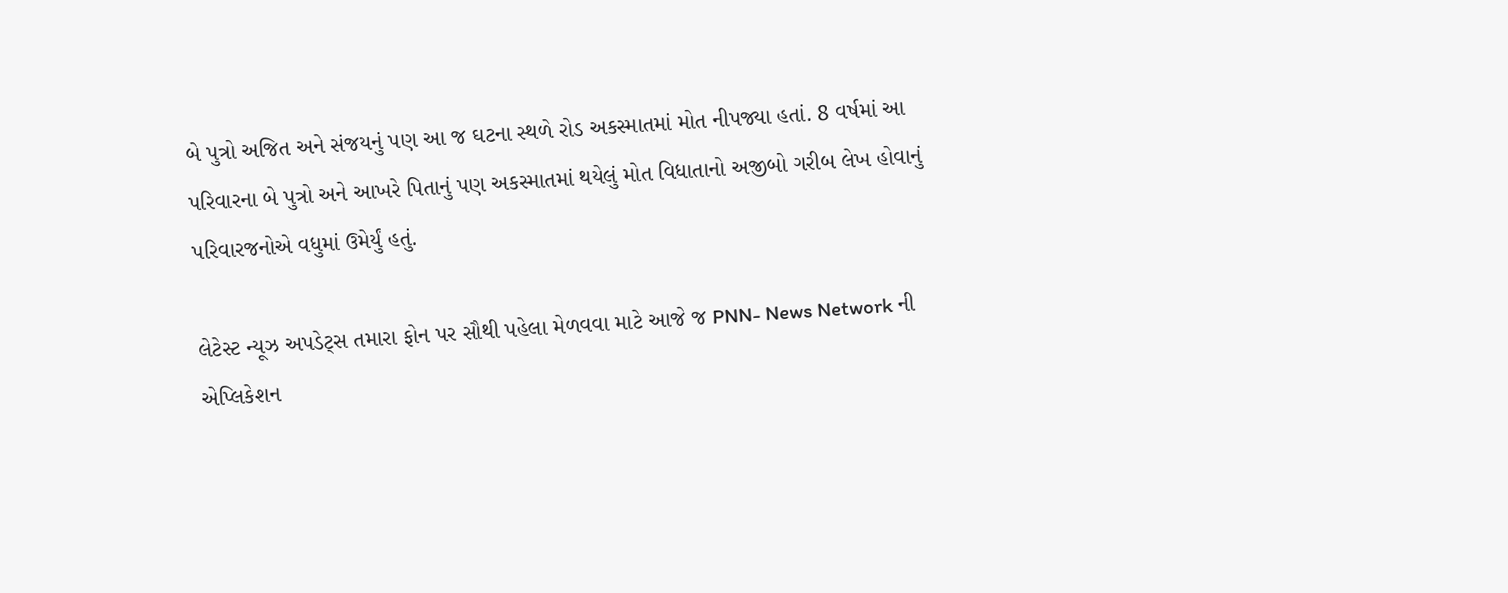બે પુત્રો અજિત અને સંજયનું પણ આ જ ઘટના સ્થળે રોડ અકસ્માતમાં મોત નીપજ્યા હતાં. 8 વર્ષમાં આ પરિવારના બે પુત્રો અને આખરે પિતાનું પણ અકસ્માતમાં થયેલું મોત વિધાતાનો અજીબો ગરીબ લેખ હોવાનું પરિવારજનોએ વધુમાં ઉમેર્યું હતું.

લેટેસ્ટ ન્યૂઝ અપડેટ્સ તમારા ફોન પર સૌથી પહેલા મેળવવા માટે આજે જ PNN- News Network ની એપ્લિકેશન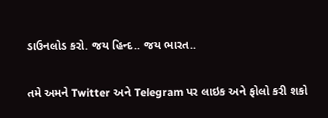ડાઉનલોડ કરો. જય હિન્દ.. જય ભારત..

તમે અમને Twitter અને Telegram પર લાઇક અને ફોલો કરી શકો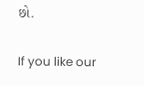છો.

If you like our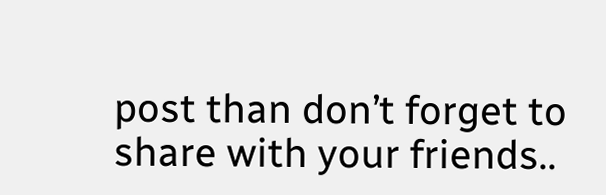post than don’t forget to share with your friends..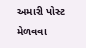અમારી પોસ્ટ મેળવવા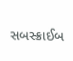સબસ્ક્રાઈબ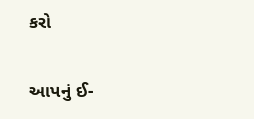કરો

આપનું ઈ-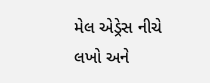મેલ એડ્રેસ નીચે લખો અને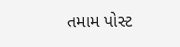તમામ પોસ્ટ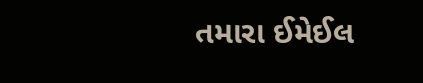તમારા ઈમેઈલ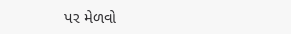પર મેળવો